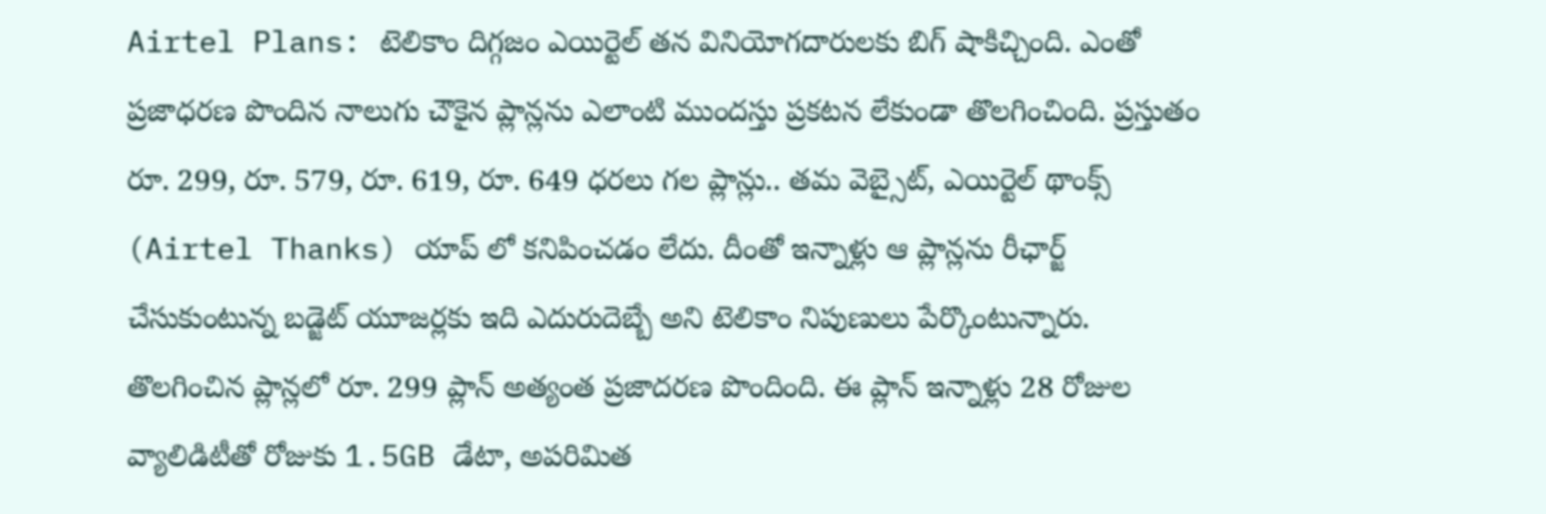Airtel Plans: టెలికాం దిగ్గజం ఎయిర్టెల్ తన వినియోగదారులకు బిగ్ షాకిచ్చింది. ఎంతో ప్రజాధరణ పొందిన నాలుగు చౌకైన ప్లాన్లను ఎలాంటి ముందస్తు ప్రకటన లేకుండా తొలగించింది. ప్రస్తుతం రూ. 299, రూ. 579, రూ. 619, రూ. 649 ధరలు గల ప్లాన్లు.. తమ వెబ్సైట్, ఎయిర్టెల్ థాంక్స్ (Airtel Thanks) యాప్ లో కనిపించడం లేదు. దీంతో ఇన్నాళ్లు ఆ ప్లాన్లను రీఛార్జ్ చేసుకుంటున్న బడ్జెట్ యూజర్లకు ఇది ఎదురుదెబ్బే అని టెలికాం నిపుణులు పేర్కొంటున్నారు.
తొలగించిన ప్లాన్లలో రూ. 299 ప్లాన్ అత్యంత ప్రజాదరణ పొందింది. ఈ ప్లాన్ ఇన్నాళ్లు 28 రోజుల వ్యాలిడిటీతో రోజుకు 1.5GB డేటా, అపరిమిత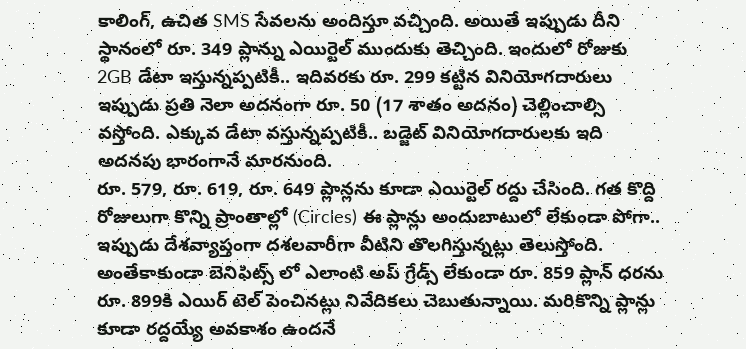కాలింగ్, ఉచిత SMS సేవలను అందిస్తూ వచ్చింది. అయితే ఇప్పుడు దీని స్థానంలో రూ. 349 ప్లాన్ను ఎయిర్టెల్ ముందుకు తెచ్చింది. ఇందులో రోజుకు 2GB డేటా ఇస్తున్నప్పటికీ.. ఇదివరకు రూ. 299 కట్టిన వినియోగదారులు ఇప్పుడు ప్రతి నెలా అదనంగా రూ. 50 (17 శాతం అదనం) చెల్లించాల్సి వస్తోంది. ఎక్కువ డేటా వస్తున్నప్పటికీ.. బడ్జెట్ వినియోగదారులకు ఇది అదనపు భారంగానే మారనుంది.
రూ. 579, రూ. 619, రూ. 649 ప్లాన్లను కూడా ఎయిర్టెల్ రద్దు చేసింది. గత కొద్ది రోజులుగా కొన్ని ప్రాంతాల్లో (Circles) ఈ ప్లాన్లు అందుబాటులో లేకుండా పోగా.. ఇప్పుడు దేశవ్యాప్తంగా దశలవారీగా వీటిని తొలగిస్తున్నట్లు తెలుస్తోంది. అంతేకాకుండా బెనిఫిట్స్ లో ఎలాంటి అప్ గ్రేడ్స్ లేకుండా రూ. 859 ప్లాన్ ధరను రూ. 899కి ఎయిర్ టెల్ పెంచినట్లు నివేదికలు చెబుతున్నాయి. మరికొన్ని ప్లాన్లు కూడా రద్దయ్యే అవకాశం ఉందనే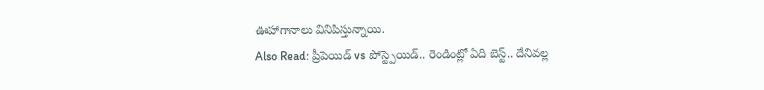ఊహాగానాలు వినిపిస్తున్నాయి.
Also Read: ప్రీపెయిడ్ vs పోస్ట్పెయిడ్.. రెండింట్లో ఏది బెస్ట్.. దేనివల్ల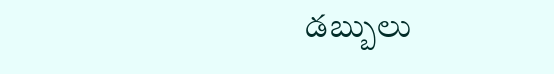డబ్బులు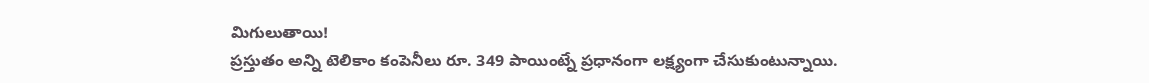మిగులుతాయి!
ప్రస్తుతం అన్ని టెలికాం కంపెనీలు రూ. 349 పాయింట్నే ప్రధానంగా లక్ష్యంగా చేసుకుంటున్నాయి.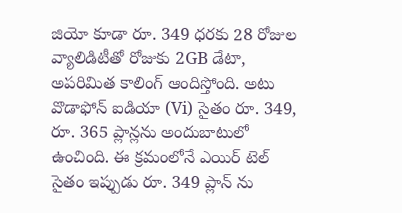జియో కూడా రూ. 349 ధరకు 28 రోజుల వ్యాలిడిటీతో రోజుకు 2GB డేటా, అపరిమిత కాలింగ్ ఆందిస్తోంది. అటు వొడాఫోన్ ఐడియా (Vi) సైతం రూ. 349, రూ. 365 ప్లాన్లను అందుబాటులో ఉంచింది. ఈ క్రమంలోనే ఎయిర్ టెల్ సైతం ఇప్పుడు రూ. 349 ప్లాన్ ను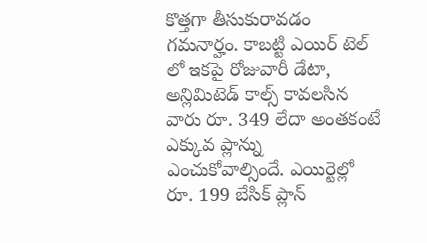కొత్తగా తీసుకురావడం గమనార్హం. కాబట్టి ఎయిర్ టెల్ లో ఇకపై రోజువారీ డేటా, అన్లిమిటెడ్ కాల్స్ కావలసిన వారు రూ. 349 లేదా అంతకంటే ఎక్కువ ప్లాన్ను ఎంచుకోవాల్సిందే. ఎయిర్టెల్లో రూ. 199 బేసిక్ ప్లాన్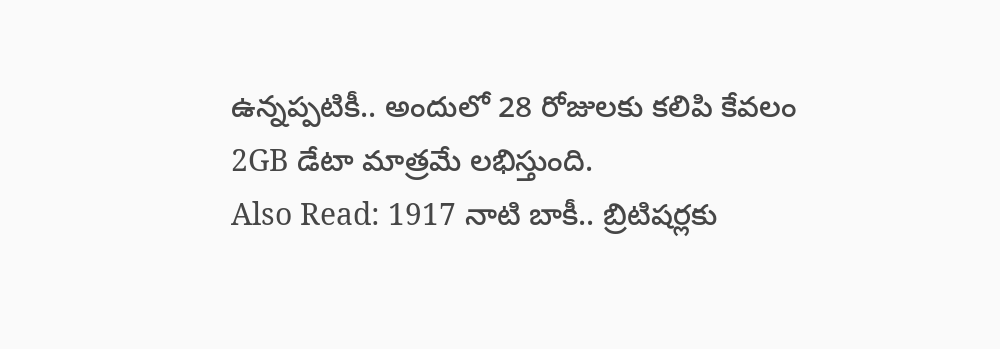ఉన్నప్పటికీ.. అందులో 28 రోజులకు కలిపి కేవలం 2GB డేటా మాత్రమే లభిస్తుంది.
Also Read: 1917 నాటి బాకీ.. బ్రిటిషర్లకు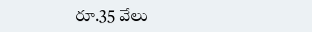రూ.35 వేలు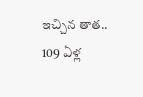ఇచ్చిన తాత.. 109 ఏళ్ల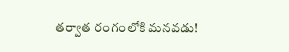తర్వాత రంగంలోకి మనవడు!